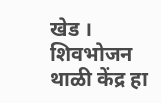खेड । शिवभोजन थाळी केंद्र हा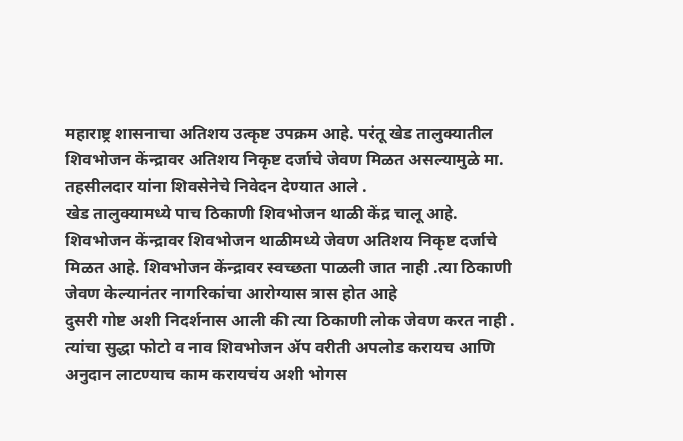महाराष्ट्र शासनाचा अतिशय उत्कृष्ट उपक्रम आहे. परंतू खेड तालुक्यातील शिवभोजन केंन्द्रावर अतिशय निकृष्ट दर्जाचे जेवण मिळत असल्यामुळे मा. तहसीलदार यांना शिवसेनेचे निवेदन देण्यात आले .
खेड तालुक्यामध्ये पाच ठिकाणी शिवभोजन थाळी केंद्र चालू आहे. शिवभोजन केंन्द्रावर शिवभोजन थाळीमध्ये जेवण अतिशय निकृष्ट दर्जाचे मिळत आहे. शिवभोजन केंन्द्रावर स्वच्छता पाळली जात नाही .त्या ठिकाणी जेवण केल्यानंतर नागरिकांचा आरोग्यास त्रास होत आहे
दुसरी गोष्ट अशी निदर्शनास आली की त्या ठिकाणी लोक जेवण करत नाही . त्यांचा सुद्धा फोटो व नाव शिवभोजन ॲप वरीती अपलोड करायच आणि अनुदान लाटण्याच काम करायचंय अशी भोगस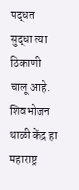पद्धत सुद्धा त्या ठिकाणी चालू आहे.
शिवभोजन थाळी केंद्र हा महाराष्ट्र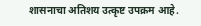शासनाचा अतिशय उत्कृष्ट उपक्रम आहे.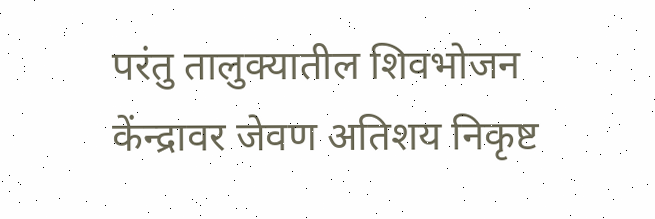परंतु तालुक्यातील शिवभोजन केंन्द्रावर जेवण अतिशय निकृष्ट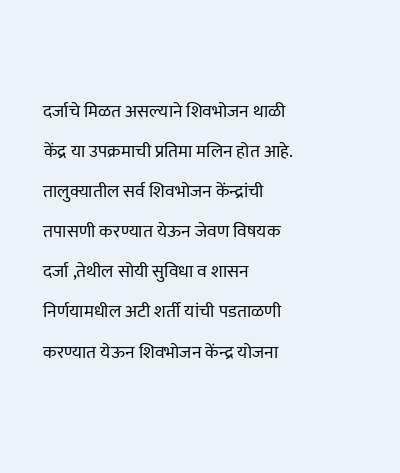दर्जाचे मिळत असल्याने शिवभोजन थाळी केंद्र या उपक्रमाची प्रतिमा मलिन होत आहे.
तालुक्यातील सर्व शिवभोजन केंन्द्रांची तपासणी करण्यात येऊन जेवण विषयक दर्जा ,तेथील सोयी सुविधा व शासन निर्णयामधील अटी शर्ती यांची पडताळणी करण्यात येऊन शिवभोजन केंन्द्र योजना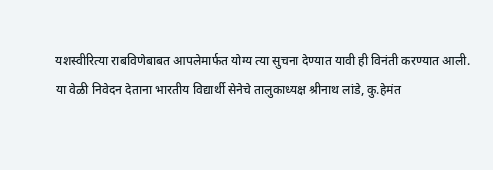यशस्वीरित्या राबविणेबाबत आपलेमार्फत योग्य त्या सुचना देण्यात यावी ही विनंती करण्यात आली.
या वेळी निवेदन देताना भारतीय विद्यार्थी सेनेचे तालुकाध्यक्ष श्रीनाथ लांडे, कु.हेमंत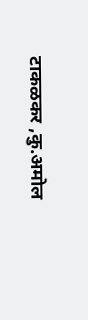टाकळकर ,कु.अमोल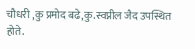चौधरी ,कु प्रमोद बढे,कु.स्वप्नील जैद उपस्थित होते.